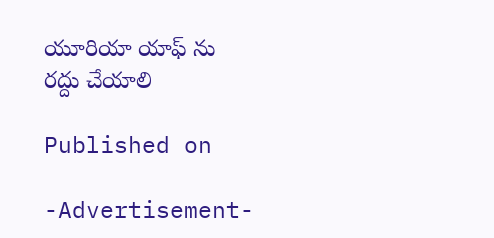యూరియా యాఫ్ ను రద్దు చేయాలి

Published on

-Advertisement-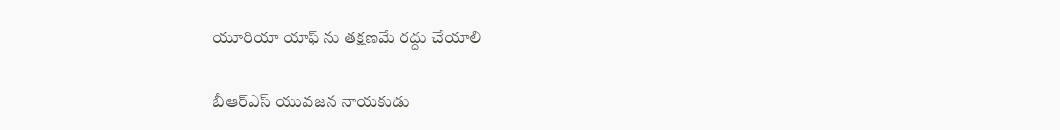యూరియా యాఫ్ ను తక్షణమే రద్దు చేయాలి

బీఆర్ఎస్ యువజన నాయకుడు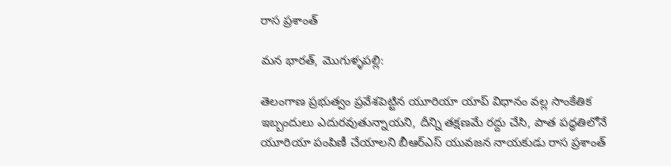రాస ప్రశాంత్

మన భారత్, మొగుళ్ళపల్లి:

తెలంగాణ ప్రభుత్వం ప్రవేశపెట్టిన యూరియా యాప్ విధానం వల్ల సాంకేతిక ఇబ్బందులు ఎదురవుతున్నాయని, దీన్ని తక్షణమే రద్దు చేసి, పాత పద్ధతిలోనే యూరియా పంపిణీ చేయాలని బీఆర్ఎస్ యువజన నాయకుడు రాస ప్రశాంత్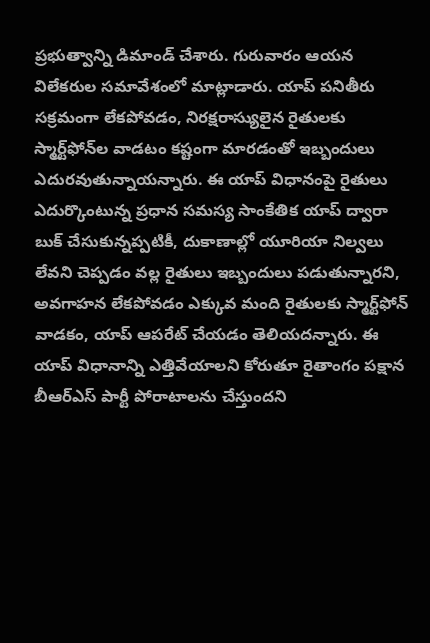ప్రభుత్వాన్ని డిమాండ్ చేశారు. గురువారం ఆయన విలేకరుల సమావేశంలో మాట్లాడారు. యాప్ పనితీరు సక్రమంగా లేకపోవడం, నిరక్షరాస్యులైన రైతులకు స్మార్ట్‌ఫోన్‌ల వాడటం కష్టంగా మారడంతో ఇబ్బందులు ఎదురవుతున్నాయన్నారు. ఈ యాప్ విధానంపై రైతులు ఎదుర్కొంటున్న ప్రధాన సమస్య సాంకేతిక యాప్ ద్వారా బుక్ చేసుకున్నప్పటికీ, దుకాణాల్లో యూరియా నిల్వలు లేవని చెప్పడం వల్ల రైతులు ఇబ్బందులు పడుతున్నారని, అవగాహన లేకపోవడం ఎక్కువ మంది రైతులకు స్మార్ట్‌ఫోన్ వాడకం, యాప్ ఆపరేట్ చేయడం తెలియదన్నారు. ఈ యాప్ విధానాన్ని ఎత్తివేయాలని కోరుతూ రైతాంగం పక్షాన బీఆర్ఎస్ పార్టీ పోరాటాలను చేస్తుందని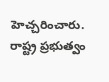హెచ్చరించారు. రాష్ట్ర ప్రభుత్వం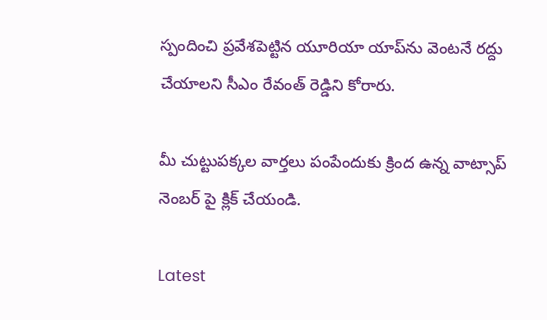స్పందించి ప్రవేశపెట్టిన యూరియా యాప్‌ను వెంటనే రద్దు చేయాలని సీఎం రేవంత్ రెడ్డిని కోరారు.

మీ చుట్టుపక్కల వార్తలు పంపేందుకు క్రింద ఉన్న వాట్సాప్ నెంబర్ పై క్లిక్ చేయండి.

Latest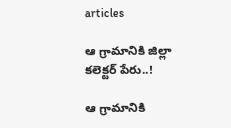articles

ఆ గ్రామానికి జిల్లా కలెక్టర్ పేరు..!

ఆ గ్రామానికి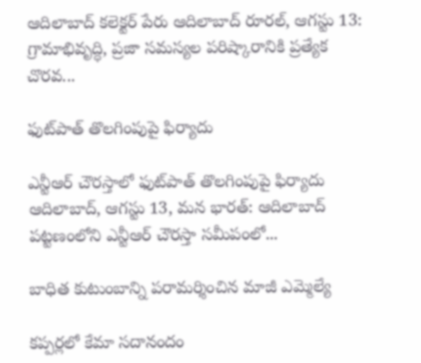ఆదిలాబాద్ కలెక్టర్ పేరు ఆదిలాబాద్ రూరల్, ఆగస్టు 13: గ్రామాభివృద్ధి, ప్రజా సమస్యల పరిష్కారానికి ప్రత్యేక చొరవ...

ఫుట్‌పాత్ తొలగింపుపై ఫిర్యాదు

ఎన్టీఆర్ చౌరస్తాలో ఫుట్‌పాత్ తొలగింపుపై ఫిర్యాదు ఆదిలాబాద్, ఆగస్టు 13, మన భారత్: ఆదిలాబాద్ పట్టణంలోని ఎన్టీఆర్ చౌరస్తా సమీపంలో...

బాధిత కుటుంబాన్ని పరామర్శించిన మాజీ ఎమ్మెల్యే

కప్పర్లలో కేమా సదానందం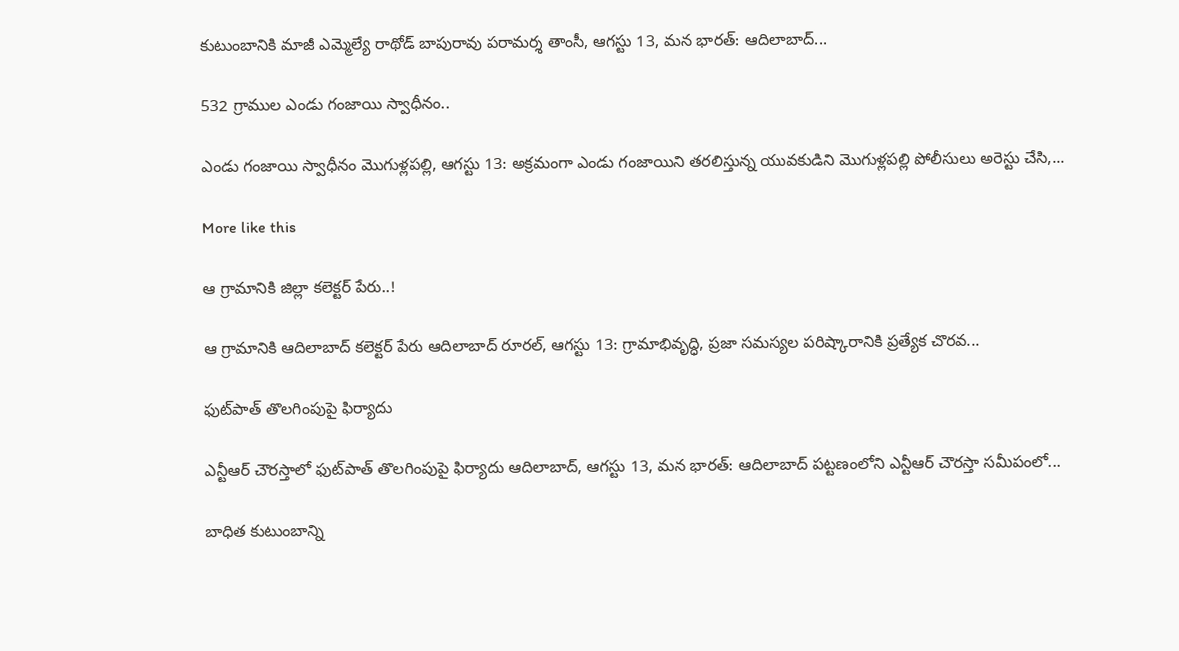కుటుంబానికి మాజీ ఎమ్మెల్యే రాథోడ్ బాపురావు పరామర్శ తాంసీ, ఆగస్టు 13, మన భారత్: ఆదిలాబాద్...

532 గ్రాముల ఎండు గంజాయి స్వాధీనం..

ఎండు గంజాయి స్వాధీనం మొగుళ్లపల్లి, ఆగస్టు 13: అక్రమంగా ఎండు గంజాయిని తరలిస్తున్న యువకుడిని మొగుళ్లపల్లి పోలీసులు అరెస్టు చేసి,...

More like this

ఆ గ్రామానికి జిల్లా కలెక్టర్ పేరు..!

ఆ గ్రామానికి ఆదిలాబాద్ కలెక్టర్ పేరు ఆదిలాబాద్ రూరల్, ఆగస్టు 13: గ్రామాభివృద్ధి, ప్రజా సమస్యల పరిష్కారానికి ప్రత్యేక చొరవ...

ఫుట్‌పాత్ తొలగింపుపై ఫిర్యాదు

ఎన్టీఆర్ చౌరస్తాలో ఫుట్‌పాత్ తొలగింపుపై ఫిర్యాదు ఆదిలాబాద్, ఆగస్టు 13, మన భారత్: ఆదిలాబాద్ పట్టణంలోని ఎన్టీఆర్ చౌరస్తా సమీపంలో...

బాధిత కుటుంబాన్ని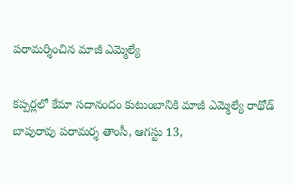పరామర్శించిన మాజీ ఎమ్మెల్యే

కప్పర్లలో కేమా సదానందం కుటుంబానికి మాజీ ఎమ్మెల్యే రాథోడ్ బాపురావు పరామర్శ తాంసీ, ఆగస్టు 13,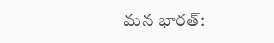మన భారత్: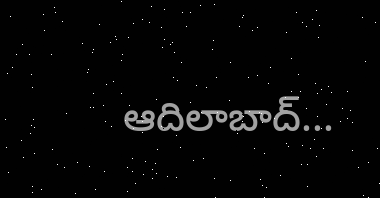ఆదిలాబాద్...